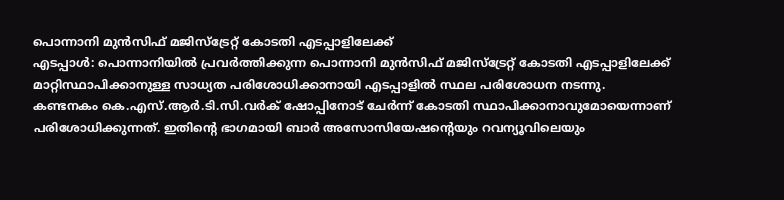പൊന്നാനി മുൻസിഫ് മജിസ്ട്രേറ്റ് കോടതി എടപ്പാളിലേക്ക്
എടപ്പാൾ: പൊന്നാനിയിൽ പ്രവർത്തിക്കുന്ന പൊന്നാനി മുൻസിഫ് മജിസ്ട്രേറ്റ് കോടതി എടപ്പാളിലേക്ക് മാറ്റിസ്ഥാപിക്കാനുള്ള സാധ്യത പരിശോധിക്കാനായി എടപ്പാളിൽ സ്ഥല പരിശോധന നടന്നു.
കണ്ടനകം കെ.എസ്.ആർ.ടി.സി.വർക് ഷോപ്പിനോട് ചേർന്ന് കോടതി സ്ഥാപിക്കാനാവുമോയെന്നാണ് പരിശോധിക്കുന്നത്. ഇതിന്റെ ഭാഗമായി ബാർ അസോസിയേഷന്റെയും റവന്യൂവിലെയും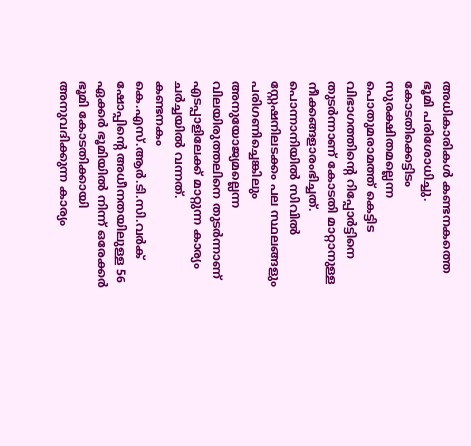അധികാരികൾ കണ്ടനകത്തെ ഭൂമി പരിശോധിച്ചു.
കോടതിക്കെട്ടിടം സുരക്ഷിതമല്ലെന്ന പൊതുമരാമത്ത് കെട്ടിട വിഭാഗത്തിന്റെ റിപ്പോർട്ടിനെ തുടർന്നാണ് കോടതി മാറ്റാനുള്ള നീക്കങ്ങളാരംഭിച്ചത്. പൊന്നാനിയിൽ സിവിൽ സ്റ്റേഷനിലടക്കം പല സ്ഥലങ്ങളും പരിഗണിച്ചെങ്കിലും അനുയോജ്യമല്ലെന്ന വിലയിരുത്തലിനെ തുടർന്നാണ് എടപ്പാളിലേക്ക് മാറ്റുന്ന കാര്യം ചർച്ചയിൽ വന്നത്.
കണ്ടനകം കെ.എസ്.ആർ.ടി.സി.വർക് ഷോപ്പിന്റെ അധീനതയിലുള്ള 56 ഏക്കർ ഭൂമിയിൽ നിന്ന് ഒരേക്കർ ഭൂമി കോടതിക്കായി അനുവദിക്കുന്ന കാര്യം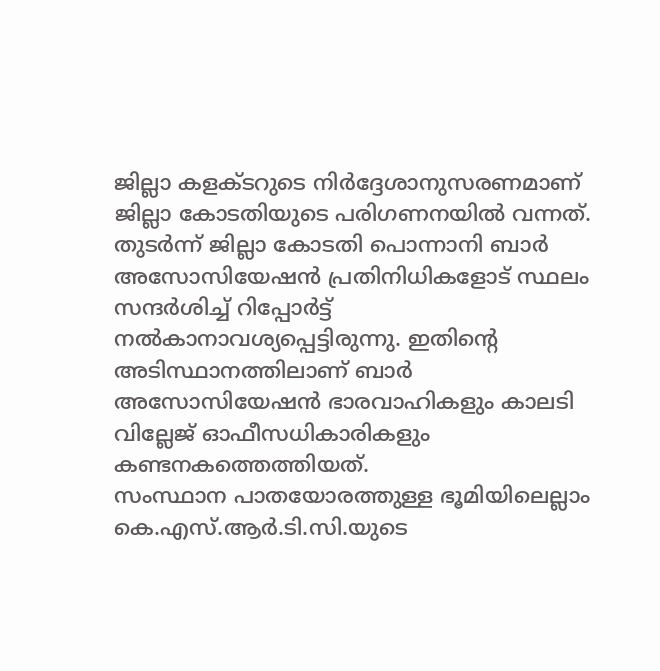ജില്ലാ കളക്ടറുടെ നിർദ്ദേശാനുസരണമാണ് ജില്ലാ കോടതിയുടെ പരിഗണനയിൽ വന്നത്. തുടർന്ന് ജില്ലാ കോടതി പൊന്നാനി ബാർ അസോസിയേഷൻ പ്രതിനിധികളോട് സ്ഥലം സന്ദർശിച്ച് റിപ്പോർട്ട് നൽകാനാവശ്യപ്പെട്ടിരുന്നു. ഇതിന്റെ അടിസ്ഥാനത്തിലാണ് ബാർ അസോസിയേഷൻ ഭാരവാഹികളും കാലടി വില്ലേജ് ഓഫീസധികാരികളും കണ്ടനകത്തെത്തിയത്.
സംസ്ഥാന പാതയോരത്തുള്ള ഭൂമിയിലെല്ലാം കെ.എസ്.ആർ.ടി.സി.യുടെ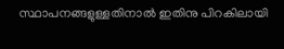സ്ഥാപനങ്ങളുള്ളതിനാൽ ഇതിനു പിറകിലായി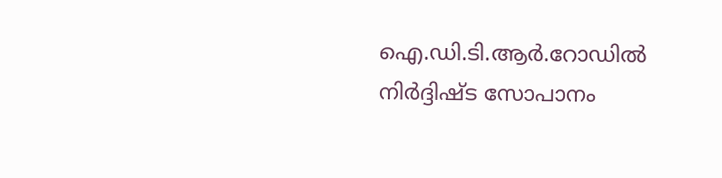ഐ.ഡി.ടി.ആർ.റോഡിൽ നിർദ്ദിഷ്ട സോപാനം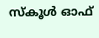സ്കൂൾ ഓഫ്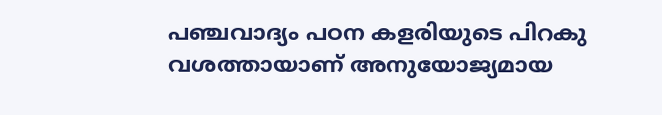പഞ്ചവാദ്യം പഠന കളരിയുടെ പിറകു വശത്തായാണ് അനുയോജ്യമായ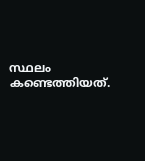സ്ഥലം കണ്ടെത്തിയത്.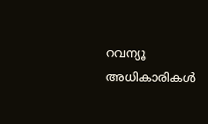റവന്യൂ അധികാരികൾ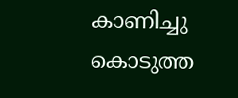കാണിച്ചു കൊടുത്ത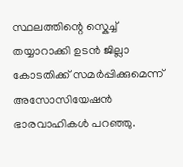സ്ഥലത്തിന്റെ സ്കെച്ച് തയ്യാറാക്കി ഉടൻ ജില്ലാ കോടതിക്ക് സമർപ്പിക്കുമെന്ന് അസോസിയേഷൻ ഭാരവാഹികൾ പറഞ്ഞു.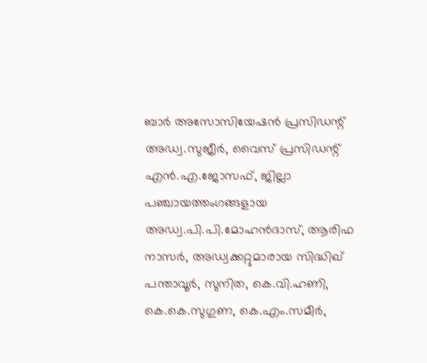ബാർ അസോസിയേഷൻ പ്രസിഡന്റ് അഡ്വ.സുജീർ, വൈസ് പ്രസിഡന്റ് എൻ.എ.ജോസഫ്, ജില്ലാ പഞ്ചായത്തംഗങ്ങളായ അഡ്വ.പി.പി.മോഹൻദാസ്, ആരിഫ നാസർ, അഡ്വക്കറ്റുമാരായ സിദ്ധിഖ് പന്താവൂർ, സുനിത, കെ.വി.ഹണി, കെ.കെ.സുഗുണ, കെ.എം.സമീർ,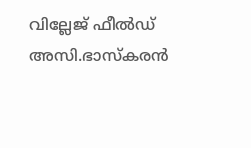വില്ലേജ് ഫീൽഡ് അസി.ഭാസ്കരൻ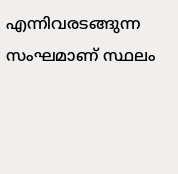എന്നിവരടങ്ങുന്ന സംഘമാണ് സ്ഥലം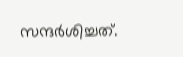സന്ദർശിച്ചത്.